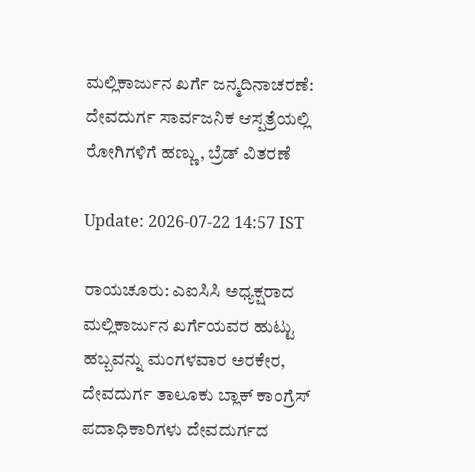ಮಲ್ಲಿಕಾರ್ಜುನ ಖರ್ಗೆ ಜನ್ಮದಿನಾಚರಣೆ: ದೇವದುರ್ಗ ಸಾರ್ವಜನಿಕ ಆಸ್ಪತ್ರೆಯಲ್ಲಿ ರೋಗಿಗಳಿಗೆ ಹಣ್ಣು, ಬ್ರೆಡ್ ವಿತರಣೆ

Update: 2026-07-22 14:57 IST

ರಾಯಚೂರು: ಎಐಸಿಸಿ ಅಧ್ಯಕ್ಷರಾದ ಮಲ್ಲಿಕಾರ್ಜುನ ಖರ್ಗೆಯವರ ಹುಟ್ಟು ಹಬ್ಬವನ್ನು ಮಂಗಳವಾರ ಅರಕೇರ, ದೇವದುರ್ಗ ತಾಲೂಕು ಬ್ಲಾಕ್ ಕಾಂಗ್ರೆಸ್ ಪದಾಧಿಕಾರಿಗಳು ದೇವದುರ್ಗದ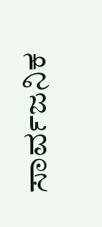ಸಾರ್ವಜನಿಕ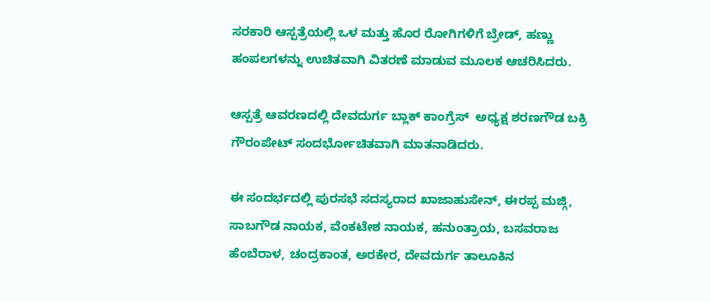ಸರಕಾರಿ ಆಸ್ಪತ್ರೆಯಲ್ಲಿ ಒಳ ಮತ್ತು ಹೊರ ರೋಗಿಗಳಿಗೆ ಬ್ರೇಡ್, ಹಣ್ಣು ಹಂಪಲಗಳನ್ನು ಉಚಿತವಾಗಿ ವಿತರಣೆ ಮಾಡುವ ಮೂಲಕ ಆಚರಿಸಿದರು.

ಆಸ್ಪತ್ರೆ ಆವರಣದಲ್ಲಿ ದೇವದುರ್ಗ ಬ್ಲಾಕ್ ಕಾಂಗ್ರೆಸ್  ಅಧ್ಯಕ್ಷ ಶರಣಗೌಡ ಬಕ್ರಿ ಗೌರಂಪೇಟ್ ಸಂದರ್ಭೋಚಿತವಾಗಿ ಮಾತನಾಡಿದರು.

ಈ ಸಂದರ್ಭದಲ್ಲಿ ಪುರಸಭೆ ಸದಸ್ಯರಾದ ಖಾಜಾಹುಸೇನ್, ಈರಪ್ಪ ಮಜ್ಗಿ, ಸಾಬಗೌಡ ನಾಯಕ, ವೆಂಕಟೇಶ ನಾಯಕ, ಹನುಂತ್ರಾಯ, ಬಸವರಾಜ ಹೆಂಬೆರಾಳ, ಚಂದ್ರಕಾಂತ, ಅರಕೇರ, ದೇವದುರ್ಗ ತಾಲೂಕಿನ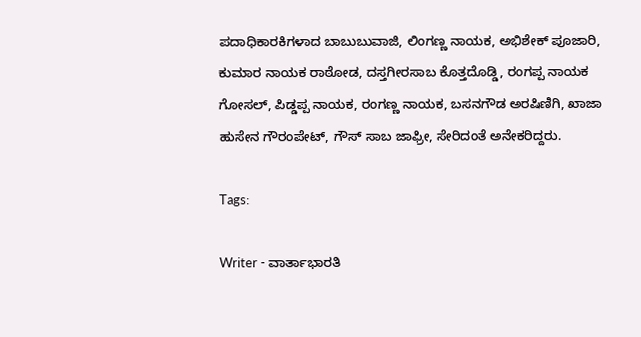ಪದಾಧಿಕಾರಕಿಗಳಾದ ಬಾಬುಬುವಾಜಿ, ಲಿಂಗಣ್ಣ ನಾಯಕ, ಅಭಿಶೇಕ್ ಪೂಜಾರಿ, ಕುಮಾರ ನಾಯಕ ರಾಠೋಡ, ದಸ್ತಗೀರಸಾಬ ಕೊತ್ತದೊಡ್ಡಿ, ರಂಗಪ್ಪ ನಾಯಕ ಗೋಸಲ್, ಪಿಡ್ಡಪ್ಪ ನಾಯಕ, ರಂಗಣ್ಣ ನಾಯಕ, ಬಸನಗೌಡ ಅರಷಿಣಿಗಿ, ಖಾಜಾ ಹುಸೇನ ಗೌರಂಪೇಟ್, ಗೌಸ್ ಸಾಬ ಜಾಫ್ರೀ, ಸೇರಿದಂತೆ ಅನೇಕರಿದ್ದರು.

Tags:

Writer - ವಾರ್ತಾಭಾರತಿ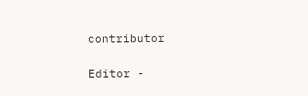contributor

Editor -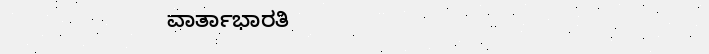ವಾರ್ತಾಭಾರತಿ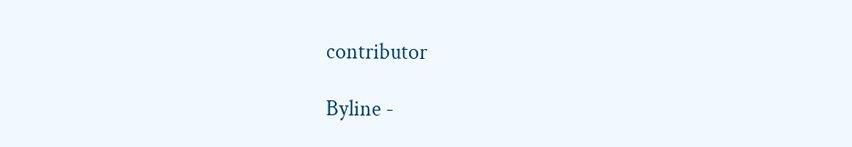contributor

Byline -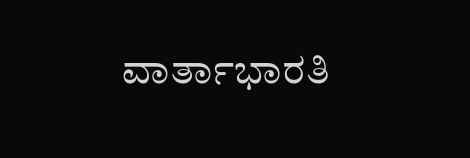ವಾರ್ತಾಭಾರತಿ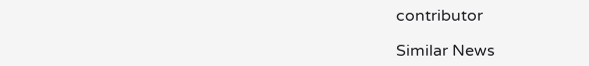contributor

Similar News